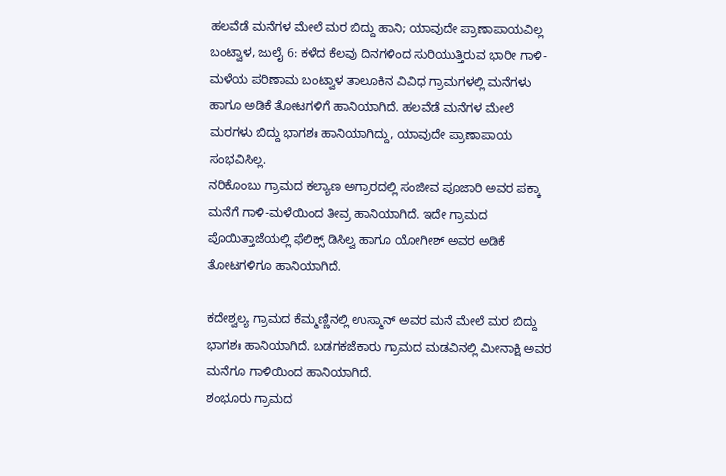ಹಲವೆಡೆ ಮನೆಗಳ ಮೇಲೆ ಮರ ಬಿದ್ದು ಹಾನಿ; ಯಾವುದೇ ಪ್ರಾಣಾಪಾಯವಿಲ್ಲ
ಬಂಟ್ವಾಳ, ಜುಲೈ 6: ಕಳೆದ ಕೆಲವು ದಿನಗಳಿಂದ ಸುರಿಯುತ್ತಿರುವ ಭಾರೀ ಗಾಳಿ-ಮಳೆಯ ಪರಿಣಾಮ ಬಂಟ್ವಾಳ ತಾಲೂಕಿನ ವಿವಿಧ ಗ್ರಾಮಗಳಲ್ಲಿ ಮನೆಗಳು ಹಾಗೂ ಅಡಿಕೆ ತೋಟಗಳಿಗೆ ಹಾನಿಯಾಗಿದೆ. ಹಲವೆಡೆ ಮನೆಗಳ ಮೇಲೆ ಮರಗಳು ಬಿದ್ದು ಭಾಗಶಃ ಹಾನಿಯಾಗಿದ್ದು, ಯಾವುದೇ ಪ್ರಾಣಾಪಾಯ ಸಂಭವಿಸಿಲ್ಲ.
ನರಿಕೊಂಬು ಗ್ರಾಮದ ಕಲ್ಯಾಣ ಅಗ್ರಾರದಲ್ಲಿ ಸಂಜೀವ ಪೂಜಾರಿ ಅವರ ಪಕ್ಕಾ ಮನೆಗೆ ಗಾಳಿ-ಮಳೆಯಿಂದ ತೀವ್ರ ಹಾನಿಯಾಗಿದೆ. ಇದೇ ಗ್ರಾಮದ ಪೊಯಿತ್ತಾಜೆಯಲ್ಲಿ ಫೆಲಿಕ್ಸ್ ಡಿಸಿಲ್ವ ಹಾಗೂ ಯೋಗೀಶ್ ಅವರ ಅಡಿಕೆ ತೋಟಗಳಿಗೂ ಹಾನಿಯಾಗಿದೆ.

ಕದೇಶ್ವಲ್ಯ ಗ್ರಾಮದ ಕೆಮ್ಮಣ್ಣಿನಲ್ಲಿ ಉಸ್ಮಾನ್ ಅವರ ಮನೆ ಮೇಲೆ ಮರ ಬಿದ್ದು ಭಾಗಶಃ ಹಾನಿಯಾಗಿದೆ. ಬಡಗಕಜೆಕಾರು ಗ್ರಾಮದ ಮಡವಿನಲ್ಲಿ ಮೀನಾಕ್ಷಿ ಅವರ ಮನೆಗೂ ಗಾಳಿಯಿಂದ ಹಾನಿಯಾಗಿದೆ.
ಶಂಭೂರು ಗ್ರಾಮದ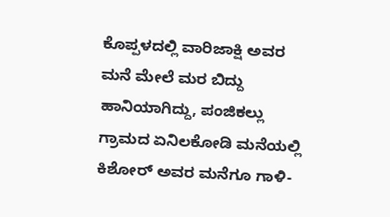ಕೊಪ್ಪಳದಲ್ಲಿ ವಾರಿಜಾಕ್ಷಿ ಅವರ ಮನೆ ಮೇಲೆ ಮರ ಬಿದ್ದು ಹಾನಿಯಾಗಿದ್ದು, ಪಂಜಿಕಲ್ಲು ಗ್ರಾಮದ ಏನಿಲಕೋಡಿ ಮನೆಯಲ್ಲಿ ಕಿಶೋರ್ ಅವರ ಮನೆಗೂ ಗಾಳಿ-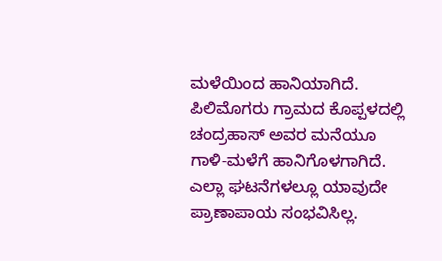ಮಳೆಯಿಂದ ಹಾನಿಯಾಗಿದೆ. ಪಿಲಿಮೊಗರು ಗ್ರಾಮದ ಕೊಪ್ಪಳದಲ್ಲಿ ಚಂದ್ರಹಾಸ್ ಅವರ ಮನೆಯೂ ಗಾಳಿ-ಮಳೆಗೆ ಹಾನಿಗೊಳಗಾಗಿದೆ.
ಎಲ್ಲಾ ಘಟನೆಗಳಲ್ಲೂ ಯಾವುದೇ ಪ್ರಾಣಾಪಾಯ ಸಂಭವಿಸಿಲ್ಲ.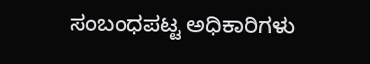ಸಂಬಂಧಪಟ್ಟ ಅಧಿಕಾರಿಗಳು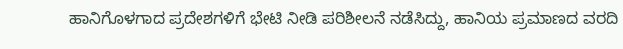ಹಾನಿಗೊಳಗಾದ ಪ್ರದೇಶಗಳಿಗೆ ಭೇಟಿ ನೀಡಿ ಪರಿಶೀಲನೆ ನಡೆಸಿದ್ದು, ಹಾನಿಯ ಪ್ರಮಾಣದ ವರದಿ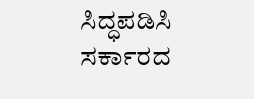ಸಿದ್ಧಪಡಿಸಿ ಸರ್ಕಾರದ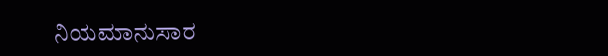ನಿಯಮಾನುಸಾರ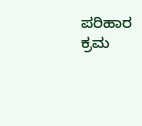ಪರಿಹಾರ ಕ್ರಮ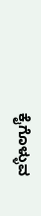ಕೈಗೊಳ್ಳುವ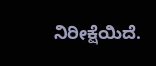ನಿರೀಕ್ಷೆಯಿದೆ.